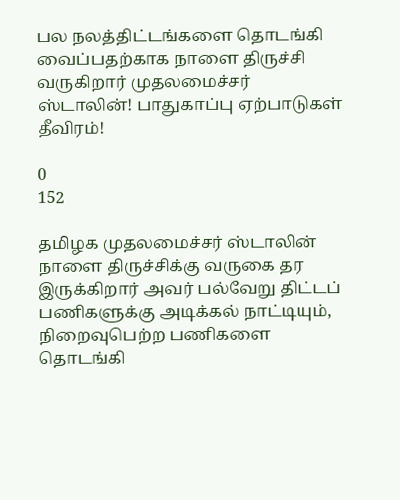பல நலத்திட்டங்களை தொடங்கி வைப்பதற்காக நாளை திருச்சி வருகிறார் முதலமைச்சர் ஸ்டாலின்! பாதுகாப்பு ஏற்பாடுகள் தீவிரம்!

0
152

தமிழக முதலமைச்சர் ஸ்டாலின் நாளை திருச்சிக்கு வருகை தர இருக்கிறார் அவர் பல்வேறு திட்டப் பணிகளுக்கு அடிக்கல் நாட்டியும், நிறைவுபெற்ற பணிகளை தொடங்கி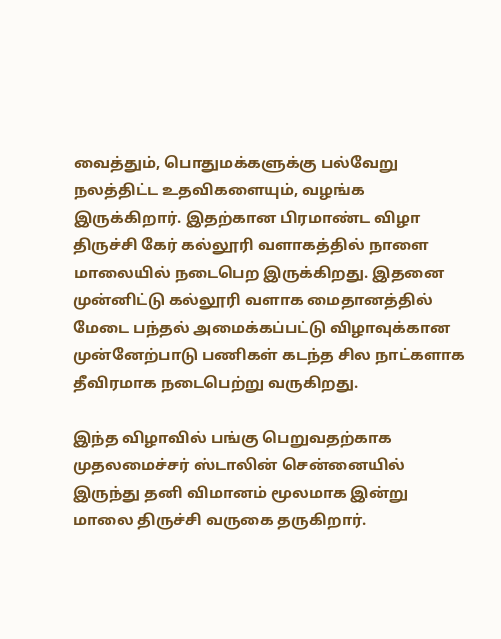வைத்தும், பொதுமக்களுக்கு பல்வேறு நலத்திட்ட உதவிகளையும், வழங்க இருக்கிறார். இதற்கான பிரமாண்ட விழா திருச்சி கேர் கல்லூரி வளாகத்தில் நாளை மாலையில் நடைபெற இருக்கிறது. இதனை முன்னிட்டு கல்லூரி வளாக மைதானத்தில் மேடை பந்தல் அமைக்கப்பட்டு விழாவுக்கான முன்னேற்பாடு பணிகள் கடந்த சில நாட்களாக தீவிரமாக நடைபெற்று வருகிறது.

இந்த விழாவில் பங்கு பெறுவதற்காக முதலமைச்சர் ஸ்டாலின் சென்னையில் இருந்து தனி விமானம் மூலமாக இன்று மாலை திருச்சி வருகை தருகிறார்.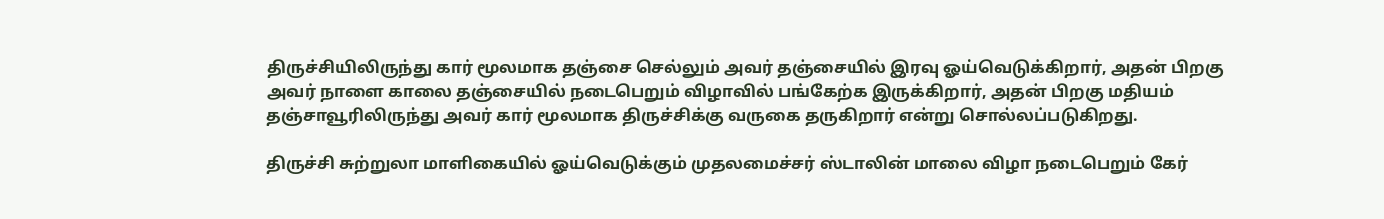திருச்சியிலிருந்து கார் மூலமாக தஞ்சை செல்லும் அவர் தஞ்சையில் இரவு ஓய்வெடுக்கிறார், அதன் பிறகு அவர் நாளை காலை தஞ்சையில் நடைபெறும் விழாவில் பங்கேற்க இருக்கிறார், அதன் பிறகு மதியம் தஞ்சாவூரிலிருந்து அவர் கார் மூலமாக திருச்சிக்கு வருகை தருகிறார் என்று சொல்லப்படுகிறது.

திருச்சி சுற்றுலா மாளிகையில் ஓய்வெடுக்கும் முதலமைச்சர் ஸ்டாலின் மாலை விழா நடைபெறும் கேர்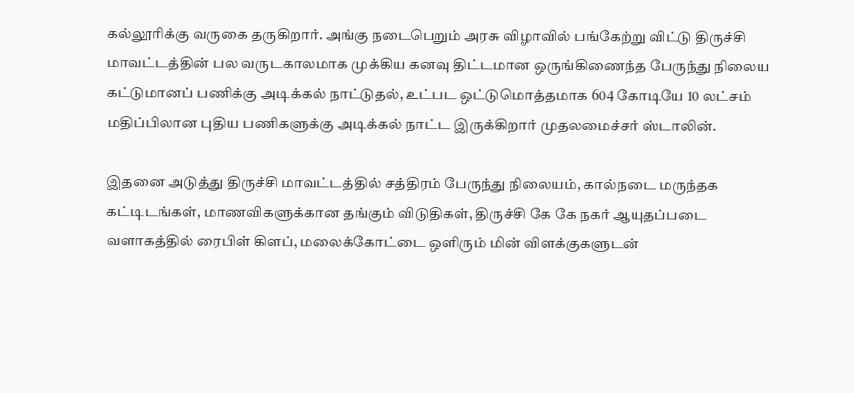கல்லூரிக்கு வருகை தருகிறார். அங்கு நடைபெறும் அரசு விழாவில் பங்கேற்று விட்டு திருச்சி மாவட்டத்தின் பல வருடகாலமாக முக்கிய கனவு திட்டமான ஒருங்கிணைந்த பேருந்து நிலைய கட்டுமானப் பணிக்கு அடிக்கல் நாட்டுதல், உட்பட ஒட்டுமொத்தமாக 604 கோடியே 10 லட்சம் மதிப்பிலான புதிய பணிகளுக்கு அடிக்கல் நாட்ட இருக்கிறார் முதலமைச்சர் ஸ்டாலின்.

இதனை அடுத்து திருச்சி மாவட்டத்தில் சத்திரம் பேருந்து நிலையம், கால்நடை மருந்தக கட்டிடங்கள், மாணவிகளுக்கான தங்கும் விடுதிகள், திருச்சி கே கே நகர் ஆயுதப்படை வளாகத்தில் ரைபிள் கிளப், மலைக்கோட்டை ஒளிரும் மின் விளக்குகளுடன்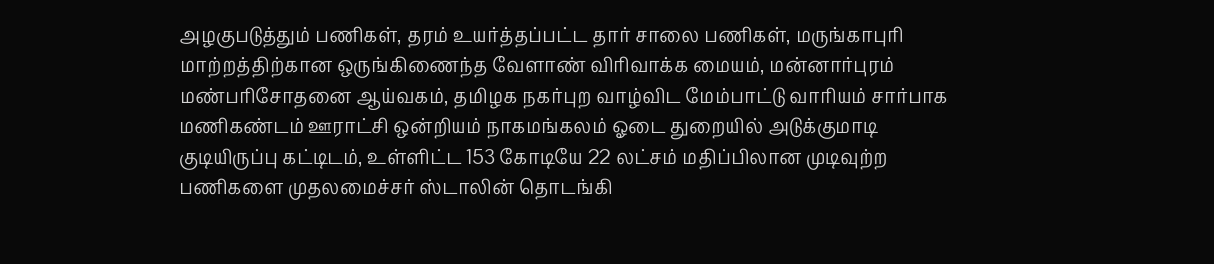அழகுபடுத்தும் பணிகள், தரம் உயர்த்தப்பட்ட தார் சாலை பணிகள், மருங்காபுரி மாற்றத்திற்கான ஒருங்கிணைந்த வேளாண் விரிவாக்க மையம், மன்னார்புரம் மண்பரிசோதனை ஆய்வகம், தமிழக நகர்புற வாழ்விட மேம்பாட்டு வாரியம் சார்பாக மணிகண்டம் ஊராட்சி ஒன்றியம் நாகமங்கலம் ஓடை துறையில் அடுக்குமாடி குடியிருப்பு கட்டிடம், உள்ளிட்ட 153 கோடியே 22 லட்சம் மதிப்பிலான முடிவுற்ற பணிகளை முதலமைச்சர் ஸ்டாலின் தொடங்கி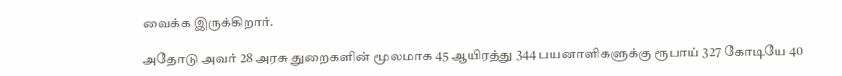வைக்க இருக்கிறார்.

அதோடு அவர் 28 அரசு துறைகளின் மூலமாக 45 ஆயிரத்து 344 பயனாளிகளுக்கு ரூபாய் 327 கோடியே 40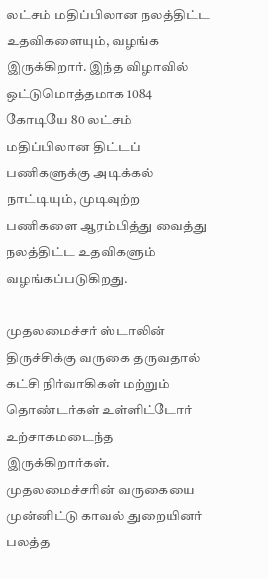லட்சம் மதிப்பிலான நலத்திட்ட உதவிகளையும், வழங்க இருக்கிறார். இந்த விழாவில் ஒட்டுமொத்தமாக 1084 கோடியே 80 லட்சம் மதிப்பிலான திட்டப் பணிகளுக்கு அடிக்கல் நாட்டியும், முடிவுற்ற பணிகளை ஆரம்பித்து வைத்து நலத்திட்ட உதவிகளும் வழங்கப்படுகிறது.

முதலமைச்சர் ஸ்டாலின் திருச்சிக்கு வருகை தருவதால் கட்சி நிர்வாகிகள் மற்றும் தொண்டர்கள் உள்ளிட்டோர் உற்சாகமடைந்த இருக்கிறார்கள். முதலமைச்சரின் வருகையை முன்னிட்டு காவல் துறையினர் பலத்த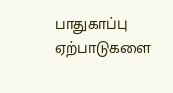பாதுகாப்பு ஏற்பாடுகளை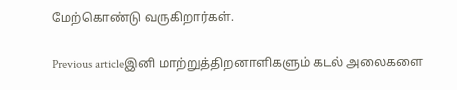மேற்கொண்டு வருகிறார்கள்.

Previous articleஇனி மாற்றுத்திறனாளிகளும் கடல் அலைகளை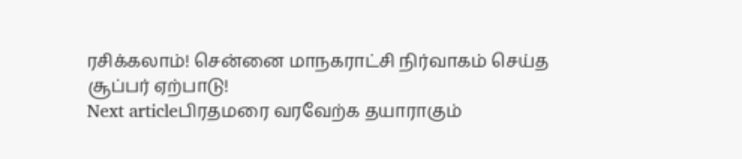ரசிக்கலாம்! சென்னை மாநகராட்சி நிர்வாகம் செய்த சூப்பர் ஏற்பாடு!
Next articleபிரதமரை வரவேற்க தயாராகும்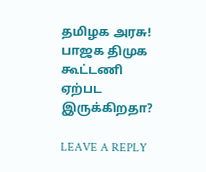தமிழக அரசு! பாஜக திமுக கூட்டணி ஏற்பட இருக்கிறதா?

LEAVE A REPLY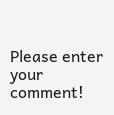Please enter your comment!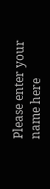Please enter your name here